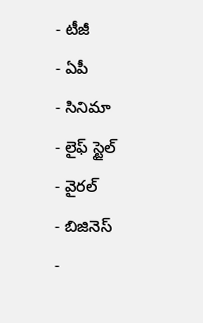- టీజీ
- ఏపీ
- సినిమా
- లైఫ్ స్టైల్
- వైరల్
- బిజినెస్
-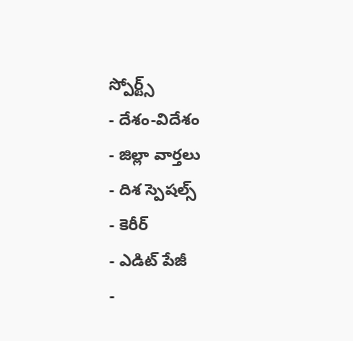స్పోర్ట్స్
- దేశం-విదేశం
- జిల్లా వార్తలు
- దిశ స్పెషల్స్
- కెరీర్
- ఎడిట్ పేజీ
-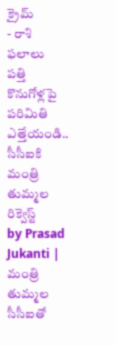క్రైమ్
- రాశి ఫలాలు
పత్తి కొనుగోళ్లపై పరిమితి ఎత్తేయండి.. సీసీఐకి మంత్రి తుమ్మల రిక్వెస్ట్
by Prasad Jukanti |
మంత్రి తుమ్మల సీసీఐతో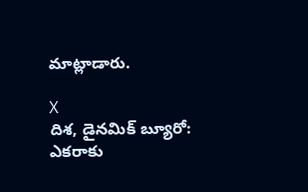మాట్లాడారు.

X
దిశ, డైనమిక్ బ్యూరో: ఎకరాకు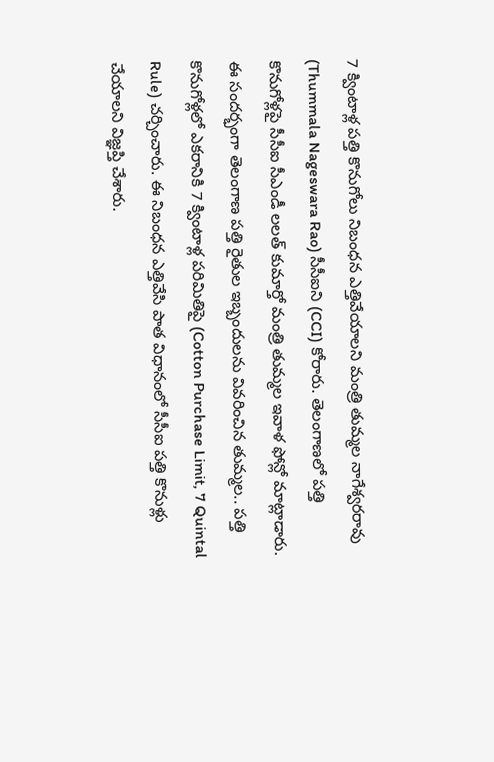7 క్వింటాళ్ల పత్తి కొనుగోలు నిబంధన ఎత్తివేయాలని మంత్రి తుమ్మల నాగేశ్వరరావు (Thummala Nageswara Rao) సీసీఐని (CCI) కోరారు. తెలంగాణలో పత్తి కొనుగోళ్లపై సీసీఐ సీఎండీ లలత్ కుమార్తో మంత్రి తుమ్మల ఇవాళ ఫోన్లో మాట్లాడారు. ఈ సందర్భంగా తెలంగాణ పత్తి రైతుల ఇబ్బందులను వివరించిన తుమ్మల.. పత్తి కొనుగోళ్లలో ఎకరానికి 7 క్వింటాళ్ల పరిమితిపై (Cotton Purchase Limit, 7 Quintal Rule) చర్చించారు. ఈ నిబంధన ఎత్తివేసి పాత విధానంలో సీసీఐ పత్తి కొనుళ్లు చేయాలని విజ్ఞప్తి చేశారు.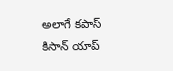అలాగే కపాస్ కిసాన్ యాప్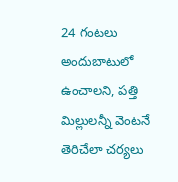24 గంటలు అందుబాటులో ఉంచాలని, పత్తి మిల్లులన్నీ వెంటనే తెరిచేలా చర్యలు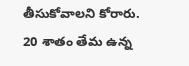తీసుకోవాలని కోరారు. 20 శాతం తేమ ఉన్న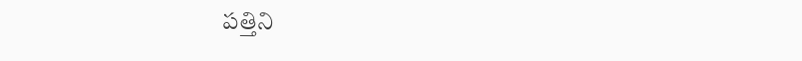పత్తిని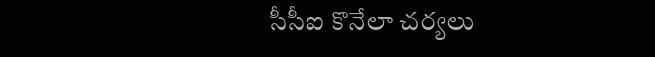సీసీఐ కొనేలా చర్యలు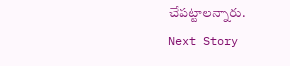చేపట్టాలన్నారు.
Next Story